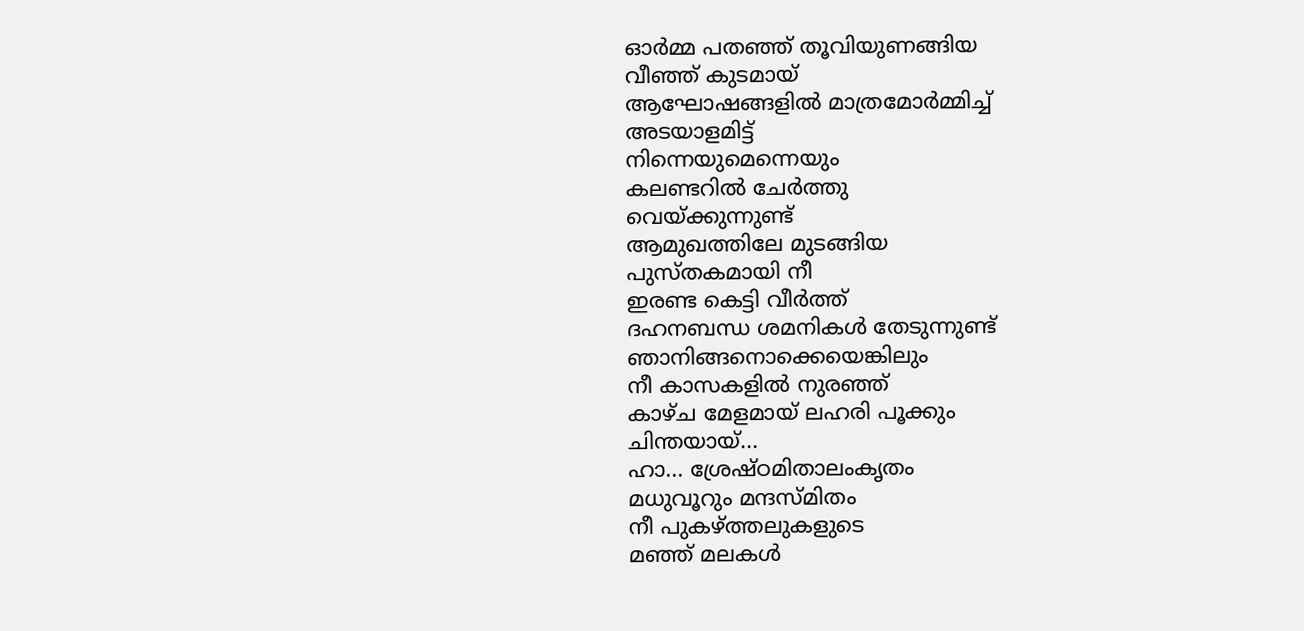ഓർമ്മ പതഞ്ഞ് തൂവിയുണങ്ങിയ
വീഞ്ഞ് കുടമായ്
ആഘോഷങ്ങളിൽ മാത്രമോർമ്മിച്ച്
അടയാളമിട്ട്
നിന്നെയുമെന്നെയും
കലണ്ടറിൽ ചേർത്തു
വെയ്ക്കുന്നുണ്ട്
ആമുഖത്തിലേ മുടങ്ങിയ
പുസ്തകമായി നീ
ഇരണ്ട കെട്ടി വീർത്ത്
ദഹനബന്ധ ശമനികൾ തേടുന്നുണ്ട്
ഞാനിങ്ങനൊക്കെയെങ്കിലും
നീ കാസകളിൽ നുരഞ്ഞ്
കാഴ്ച മേളമായ് ലഹരി പൂക്കും
ചിന്തയായ്...
ഹാ... ശ്രേഷ്ഠമിതാലംകൃതം
മധുവൂറും മന്ദസ്മിതം
നീ പുകഴ്ത്തലുകളുടെ
മഞ്ഞ് മലകൾ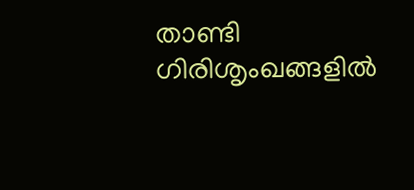താണ്ടി
ഗിരിശൃംഖങ്ങളിൽ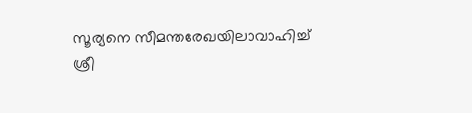സൂര്യനെ സീമന്തരേഖയിലാവാഹിച്ച്
ശ്രീ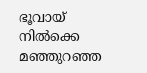ഭൂവായ് നിൽക്കെ
മഞ്ഞുറഞ്ഞ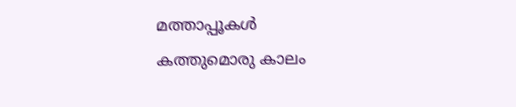മത്താപ്പൂകൾ
കത്തുമൊരു കാലം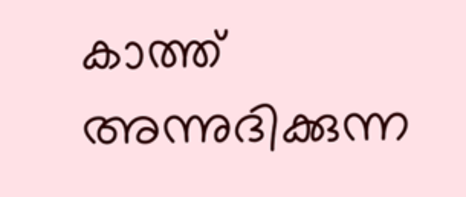കാത്ത്
അന്നുദിക്കുന്ന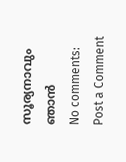സൂര്യനാവും ഞാൻ
No comments:
Post a Comment